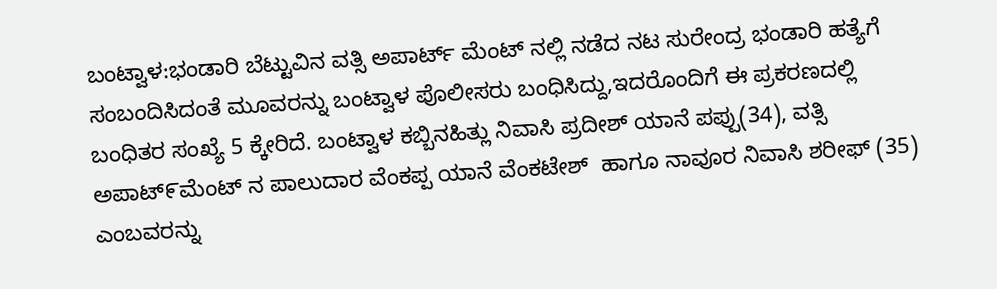ಬಂಟ್ವಾಳ:ಭಂಡಾರಿ ಬೆಟ್ಟುವಿನ ವತ್ಸಿ ಅಪಾರ್ಟ್ ಮೆಂಟ್ ನಲ್ಲಿ ನಡೆದ ನಟ ಸುರೇಂದ್ರ ಭಂಡಾರಿ ಹತ್ಯೆಗೆ ಸಂಬಂದಿಸಿದಂತೆ ಮೂವರನ್ನು ಬಂಟ್ವಾಳ ಪೊಲೀಸರು ಬಂಧಿಸಿದ್ದು,ಇದರೊಂದಿಗೆ ಈ ಪ್ರಕರಣದಲ್ಲಿ ಬಂಧಿತರ ಸಂಖ್ಯೆ 5 ಕ್ಕೇರಿದೆ. ಬಂಟ್ವಾಳ ಕಬ್ಬಿನಹಿತ್ಲು ನಿವಾಸಿ ಪ್ರದೀಶ್ ಯಾನೆ ಪಪ್ಪು(34), ವತ್ಸಿ ಅಪಾಟ್೯ಮೆಂಟ್ ನ ಪಾಲುದಾರ ವೆಂಕಪ್ಪ ಯಾನೆ ವೆಂಕಟೇಶ್  ಹಾಗೂ ನಾವೂರ ನಿವಾಸಿ ಶರೀಫ್ (35) ಎಂಬವರನ್ನು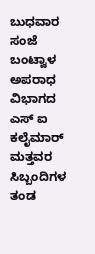ಬುಧವಾರ ಸಂಜೆ ಬಂಟ್ವಾಳ ಅಪರಾಧ ವಿಭಾಗದ ಎಸ್ ಐ ಕಲೈಮಾರ್ ಮತ್ತವರ ಸಿಬ್ಬಂದಿಗಳ ತಂಡ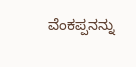ವೆಂಕಪ್ಪನನ್ನು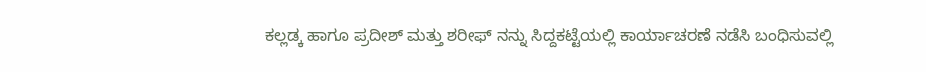ಕಲ್ಲಡ್ಕ ಹಾಗೂ ಪ್ರದೀಶ್ ಮತ್ತು ಶರೀಫ್ ನನ್ನು ಸಿದ್ದಕಟ್ಟೆಯಲ್ಲಿ ಕಾರ್ಯಾಚರಣೆ ನಡೆಸಿ ಬಂಧಿಸುವಲ್ಲಿ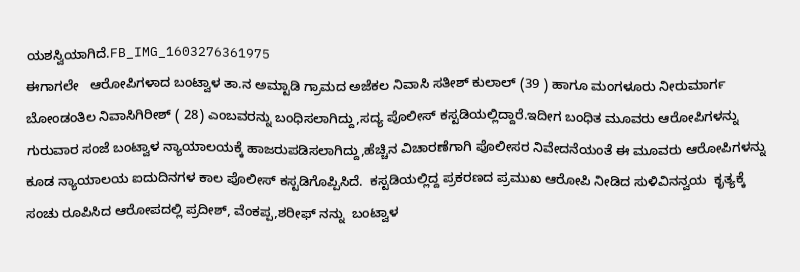ಯಶಸ್ವಿಯಾಗಿದೆ.FB_IMG_1603276361975
ಈಗಾಗಲೇ   ಆರೋಪಿಗಳಾದ ಬಂಟ್ವಾಳ ತಾ.ನ ಅಮ್ಟಾಡಿ ಗ್ರಾಮದ ಅಜೆಕಲ ನಿವಾಸಿ ಸತೀಶ್ ಕುಲಾಲ್ (39 ) ಹಾಗೂ ಮಂಗಳೂರು ನೀರುಮಾರ್ಗ ಬೋಂಡಂತಿಲ ನಿವಾಸಿಗಿರೀಶ್ ( 28) ಎಂಬವರನ್ನು ಬಂಧಿಸಲಾಗಿದ್ದು,ಸದ್ಯ ಪೊಲೀಸ್ ಕಸ್ಟಡಿಯಲ್ಲಿದ್ದಾರೆ.ಇದೀಗ ಬಂಧಿತ ಮೂವರು ಆರೋಪಿಗಳನ್ನು ಗುರುವಾರ ಸಂಜೆ ಬಂಟ್ವಾಳ ನ್ಯಾಯಾಲಯಕ್ಕೆ ಹಾಜರುಪಡಿಸಲಾಗಿದ್ದು,ಹೆಚ್ಚಿನ ವಿಚಾರಣೆಗಾಗಿ ಪೊಲೀಸರ ನಿವೇದನೆಯಂತೆ ಈ ಮೂವರು ಆರೋಪಿಗಳನ್ನು ಕೂಡ ನ್ಯಾಯಾಲಯ ಐದುದಿನಗಳ ಕಾಲ ಪೊಲೀಸ್ ಕಸ್ಟಡಿಗೊಪ್ಪಿಸಿದೆ.  ಕಸ್ಟಡಿಯಲ್ಲಿದ್ದ ಪ್ರಕರಣದ ಪ್ರಮುಖ ಆರೋಪಿ ನೀಡಿದ ಸುಳಿವಿನನ್ವಯ  ಕೃತ್ಯಕ್ಕೆ ಸಂಚು ರೂಪಿಸಿದ ಆರೋಪದಲ್ಲಿ ಪ್ರದೀಶ್, ವೆಂಕಪ್ಪ,ಶರೀಫ್ ನನ್ನು  ಬಂಟ್ವಾಳ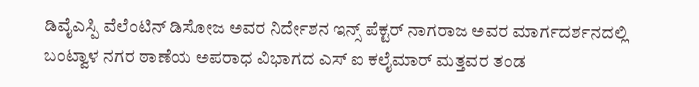ಡಿವೈಎಸ್ಪಿ ವೆಲೆಂಟಿನ್ ಡಿಸೋಜ ಅವರ ನಿರ್ದೇಶನ ಇನ್ಸ್ ಪೆಕ್ಟರ್ ನಾಗರಾಜ ಅವರ ಮಾರ್ಗದರ್ಶನದಲ್ಲಿ ಬಂಟ್ವಾಳ ನಗರ ಠಾಣೆಯ ಅಪರಾಧ ವಿಭಾಗದ ಎಸ್ ಐ ಕಲೈಮಾರ್ ಮತ್ತವರ ತಂಡ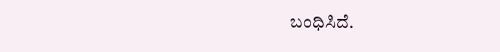ಬಂಧಿಸಿದೆ.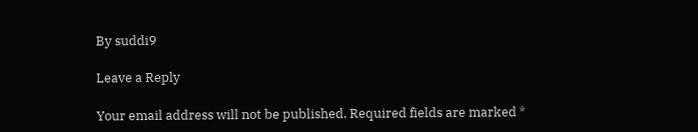By suddi9

Leave a Reply

Your email address will not be published. Required fields are marked *